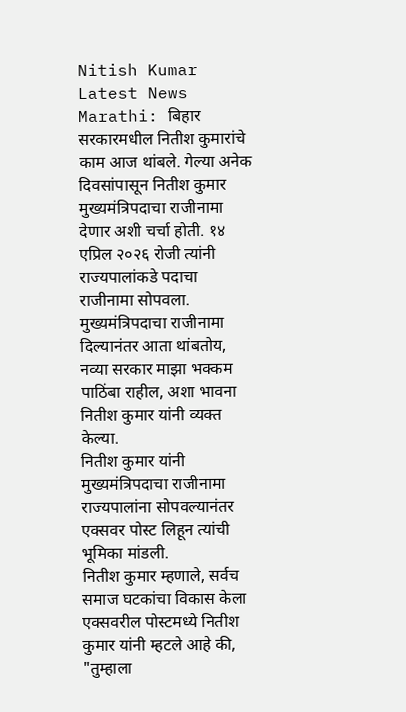Nitish Kumar Latest News Marathi: बिहार सरकारमधील नितीश कुमारांचे काम आज थांबले. गेल्या अनेक दिवसांपासून नितीश कुमार मुख्यमंत्रिपदाचा राजीनामा देणार अशी चर्चा होती. १४ एप्रिल २०२६ रोजी त्यांनी राज्यपालांकडे पदाचा राजीनामा सोपवला. मुख्यमंत्रिपदाचा राजीनामा दिल्यानंतर आता थांबतोय, नव्या सरकार माझा भक्कम पाठिंबा राहील, अशा भावना नितीश कुमार यांनी व्यक्त केल्या.
नितीश कुमार यांनी मुख्यमंत्रिपदाचा राजीनामा राज्यपालांना सोपवल्यानंतर एक्सवर पोस्ट लिहून त्यांची भूमिका मांडली.
नितीश कुमार म्हणाले, सर्वच समाज घटकांचा विकास केला
एक्सवरील पोस्टमध्ये नितीश कुमार यांनी म्हटले आहे की, "तुम्हाला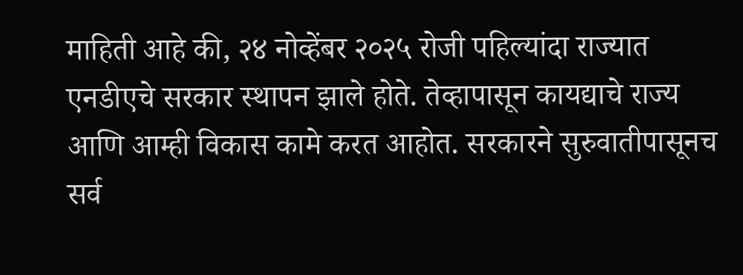माहिती आहे की, २४ नोव्हेंबर २०२५ रोजी पहिल्यांदा राज्यात एनडीएचे सरकार स्थापन झाले होते. तेव्हापासून कायद्याचे राज्य आणि आम्ही विकास कामे करत आहोत. सरकारने सुरुवातीपासूनच सर्व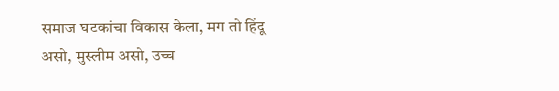समाज घटकांचा विकास केला, मग तो हिंदू असो, मुस्लीम असो, उच्च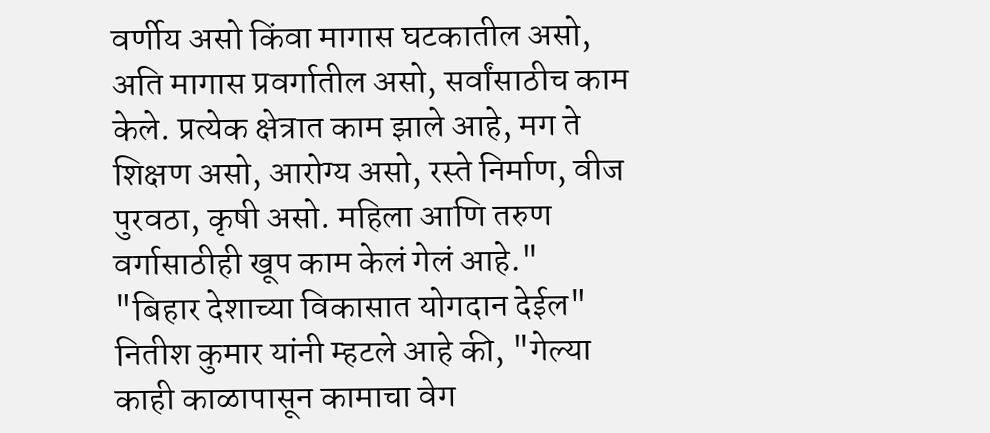वर्णीय असो किंवा मागास घटकातील असो, अति मागास प्रवर्गातील असो, सर्वांसाठीच काम केले. प्रत्येक क्षेत्रात काम झाले आहे, मग ते शिक्षण असो, आरोग्य असो, रस्ते निर्माण, वीज पुरवठा, कृषी असो. महिला आणि तरुण वर्गासाठीही खूप काम केलं गेलं आहे."
"बिहार देशाच्या विकासात योगदान देईल"
नितीश कुमार यांनी म्हटले आहे की, "गेल्या काही काळापासून कामाचा वेग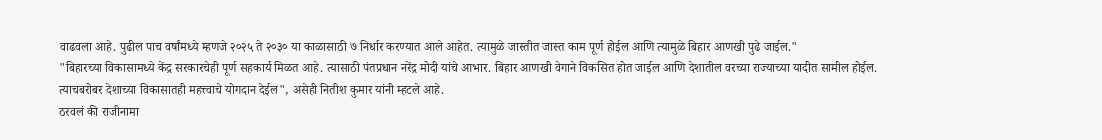वाढवला आहे. पुढील पाच वर्षांमध्ये म्हणजे २०२५ ते २०३० या काळासाठी ७ निर्धार करण्यात आले आहेत. त्यामुळे जास्तीत जास्त काम पूर्ण होईल आणि त्यामुळे बिहार आणखी पुढे जाईल."
"बिहारच्या विकासामध्ये केंद्र सरकारचेही पूर्ण सहकार्य मिळत आहे. त्यासाठी पंतप्रधान नरेंद्र मोदी यांचे आभार. बिहार आणखी वेगाने विकसित होत जाईल आणि देशातील वरच्या राज्याच्या यादीत सामील होईल. त्याचबरोबर देशाच्या विकासातही महत्त्वाचे योगदान देईल", असेही नितीश कुमार यांनी म्हटले आहे.
ठरवलं की राजीनामा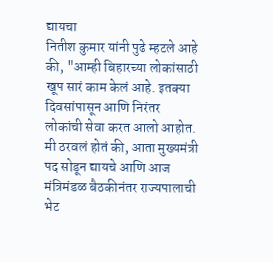द्यायचा
नितीश कुमार यांनी पुढे म्हटले आहे की, "आम्ही बिहारच्या लोकांसाठी खूप सारं काम केलं आहे. इतक्या दिवसांपासून आणि निरंतर लोकांची सेवा करत आलो आहोत. मी ठरवलं होतं की, आता मुख्यमंत्री पद सोडून द्यायचे आणि आज मंत्रिमंडळ बैठकीनंतर राज्यपालाची भेट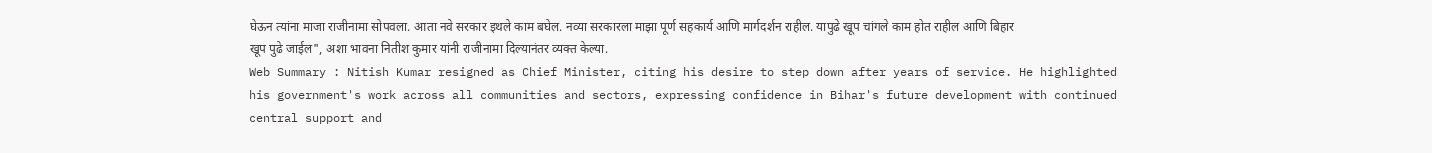घेऊन त्यांना माजा राजीनामा सोपवला. आता नवे सरकार इथले काम बघेल. नव्या सरकारला माझा पूर्ण सहकार्य आणि मार्गदर्शन राहील. यापुढे खूप चांगले काम होत राहील आणि बिहार खूप पुढे जाईल", अशा भावना नितीश कुमार यांनी राजीनामा दिल्यानंतर व्यक्त केल्या.
Web Summary : Nitish Kumar resigned as Chief Minister, citing his desire to step down after years of service. He highlighted his government's work across all communities and sectors, expressing confidence in Bihar's future development with continued central support and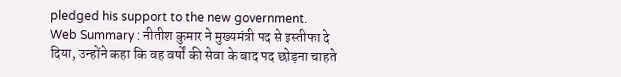pledged his support to the new government.
Web Summary : नीतीश कुमार ने मुख्यमंत्री पद से इस्तीफा दे दिया, उन्होंने कहा कि वह वर्षों की सेवा के बाद पद छोड़ना चाहते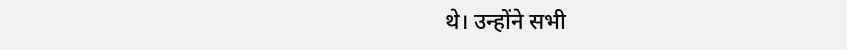थे। उन्होंने सभी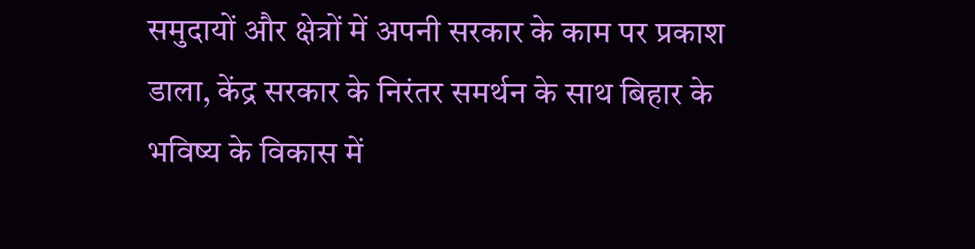समुदायों और क्षेत्रों में अपनी सरकार के काम पर प्रकाश डाला, केंद्र सरकार के निरंतर समर्थन के साथ बिहार के भविष्य के विकास में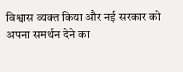विश्वास व्यक्त किया और नई सरकार को अपना समर्थन देने का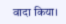वादा किया।